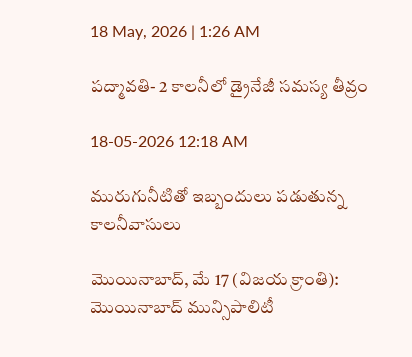18 May, 2026 | 1:26 AM

పద్మావతి- 2 కాలనీలో డ్రైనేజీ సమస్య తీవ్రం

18-05-2026 12:18 AM

మురుగునీటితో ఇబ్బందులు పడుతున్న కాలనీవాసులు

మొయినాబాద్, మే 17 (విజయ క్రాంతి): మొయినాబాద్ మున్సిపాలిటీ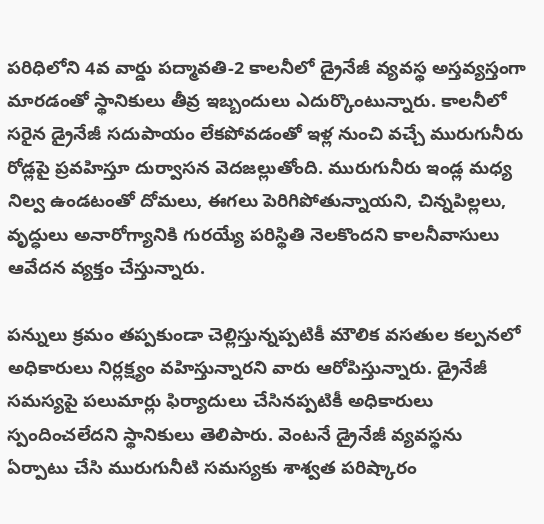పరిధిలోని 4వ వార్డు పద్మావతి-2 కాలనీలో డ్రైనేజీ వ్యవస్థ అస్తవ్యస్తంగా మారడంతో స్థానికులు తీవ్ర ఇబ్బందులు ఎదుర్కొంటున్నారు. కాలనీలో సరైన డ్రైనేజీ సదుపాయం లేకపోవడంతో ఇళ్ల నుంచి వచ్చే మురుగునీరు రోడ్లపై ప్రవహిస్తూ దుర్వాసన వెదజల్లుతోంది. మురుగునీరు ఇండ్ల మధ్య నిల్వ ఉండటంతో దోమలు, ఈగలు పెరిగిపోతున్నాయని, చిన్నపిల్లలు, వృద్ధులు అనారోగ్యానికి గురయ్యే పరిస్థితి నెలకొందని కాలనీవాసులు ఆవేదన వ్యక్తం చేస్తున్నారు.

పన్నులు క్రమం తప్పకుండా చెల్లిస్తున్నప్పటికీ మౌలిక వసతుల కల్పనలో అధికారులు నిర్లక్ష్యం వహిస్తున్నారని వారు ఆరోపిస్తున్నారు. డ్రైనేజీ సమస్యపై పలుమార్లు ఫిర్యాదులు చేసినప్పటికీ అధికారులు స్పందించలేదని స్థానికులు తెలిపారు. వెంటనే డ్రైనేజీ వ్యవస్థను ఏర్పాటు చేసి మురుగునీటి సమస్యకు శాశ్వత పరిష్కారం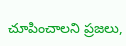చూపించాలని ప్రజలు,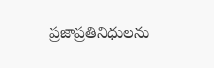ప్రజాప్రతినిధులను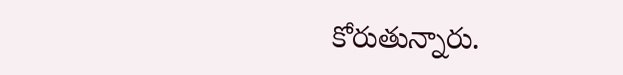కోరుతున్నారు.